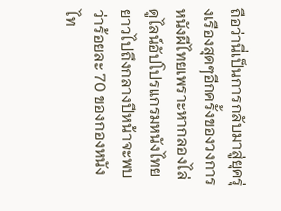ถือว่านี่เป็นการกลับมาสู่ยุครุ่งเรืองสุดๆอีกครั้งของวงการหนังผีไทยเพราะหากลองไล่ดูไลน์อัปโปรแกรมหนังไทยยาวไปถึงกลางปีหน้าจะพบว่าร้อยละ 70 ของกองหนังไท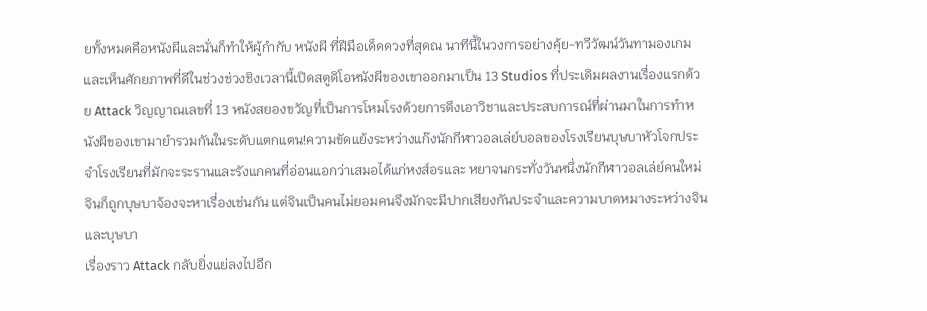ยทั้งหมดคือหนังผีและนั่นก็ทำให้ผู้กำกับ หนังผี ที่ฝีมือเด็ดดวงที่สุดณ นาทีนี้ในวงการอย่างคุ้ย-ทวีวัฒน์วันทามองเกมและเห็นศักยภาพที่ดีในช่วงช่วงชิงเวลานี้เปิดสตูดิโอหนังผีของเขาออกมาเป็น 13 Studios ที่ประเดิมผลงานเรื่องแรกด้วย Attack วิญญาณเลขที่ 13 หนังสยองขวัญที่เป็นการโหมโรงด้วยการดึงเอาวิชาและประสบการณ์ที่ผ่านมาในการทำหนังผีของเขามายำรวมกันในระดับแตกแตน!ความขัดแย้งระหว่างแก๊งนักกีฬาวอลเล่ย์บอลของโรงเรียนบุษบาหัวโจกประจำโรงเรียนที่มักจะระรานและรังแกคนที่อ่อนแอกว่าเสมอได้แก่หงส์อรและ หยาจนกระทั่งวันหนึ่งนักกีฬาวอลเล่ย์คนใหม่จินก็ถูกบุษบาจ้องจะหาเรื่องเช่นกัน แต่จินเป็นคนไม่ยอมคนจึงมักจะมีปากเสียงกันประจำและความบาดหมางระหว่างจินและบุษบา
เรื่องราว Attack กลับยิ่งแย่ลงไปอีก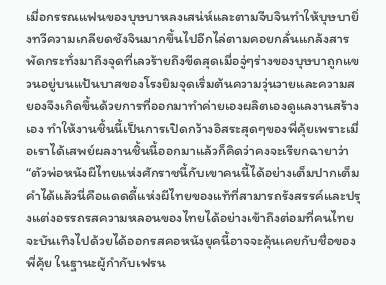เมื่อกรรณแฟนของบุษบาหลงเสน่ห์และตามจีบจินทำให้บุษบายิ่งทวีความเกลียดชังจินมากขึ้นไปอีกไล่ตามคอยกลั่นแกล้งสารพัดกระทั่งมาถึงจุดที่เลวร้ายถึงขีดสุดเมื่อจู่ๆร่างของบุษบาถูกแขวนอยู่บนแป้นบาสของโรงยิมจุดเริ่มต้นความวุ่นวายและความสยองจึงเกิดขึ้นด้วยการที่ออกมาทำค่ายเองผลิตเองดูแลงานสร้างเอง ทำให้งานชิ้นนี้เป็นการเปิดกว้างอิสระสุดๆของพี่คุ้ยเพราะเมื่อเราได้เสพย์ผลงานชิ้นนี้ออกมาแล้วก็คิดว่าคงจะเรียกฉายาว่า “ตัวพ่อหนังผีไทยแห่งศักราชนี้กับเขาคนนี้ได้อย่างเต็มปากเต็มคำได้แล้วนี่คือแดดดี้แห่งผีไทยของแท้ที่สามารถรังสรรค์และปรุงแต่งอรรถรสความหลอนของไทยได้อย่างเข้าถึงต่อมที่คนไทยจะบันเทิงไปด้วยได้ออกรสคอหนังยุคนี้อาจจะคุ้นเคยกับชื่อของพี่คุ้ย ในฐานะผู้กำกับเฟรน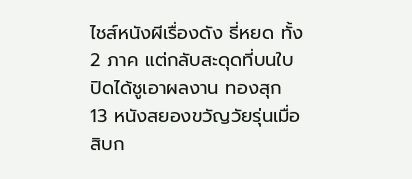ไชส์หนังผีเรื่องดัง ธี่หยด ทั้ง 2 ภาค แต่กลับสะดุดที่บนใบปิดได้ชูเอาผลงาน ทองสุก 13 หนังสยองขวัญวัยรุ่นเมื่อสิบก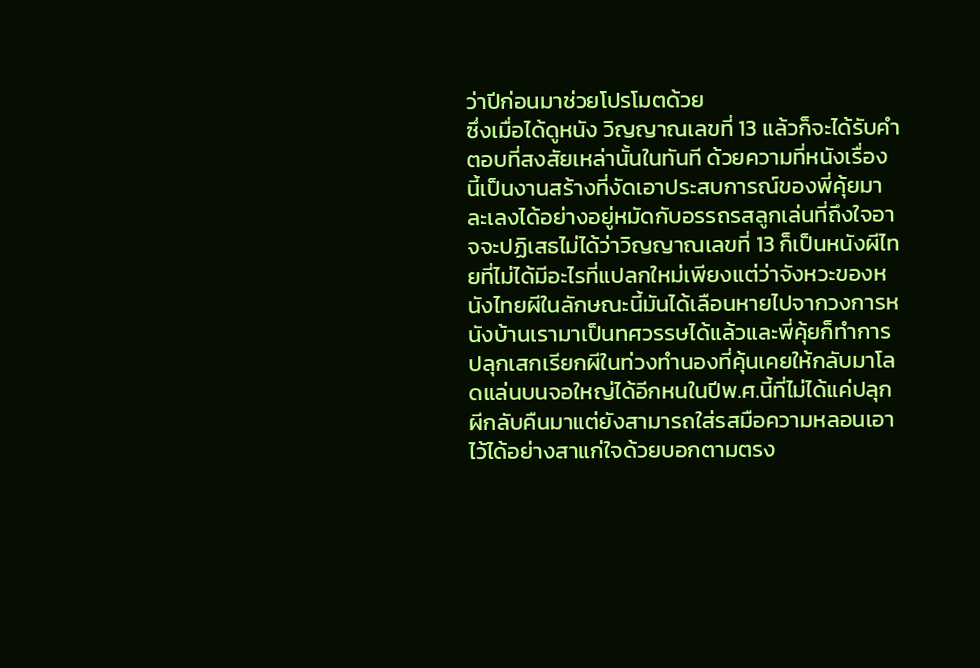ว่าปีก่อนมาช่วยโปรโมตด้วย
ซึ่งเมื่อได้ดูหนัง วิญญาณเลขที่ 13 แล้วก็จะได้รับคำตอบที่สงสัยเหล่านั้นในทันที ด้วยความที่หนังเรื่องนี้เป็นงานสร้างที่งัดเอาประสบการณ์ของพี่คุ้ยมาละเลงได้อย่างอยู่หมัดกับอรรถรสลูกเล่นที่ถึงใจอาจจะปฏิเสธไม่ได้ว่าวิญญาณเลขที่ 13 ก็เป็นหนังผีไทยที่ไม่ได้มีอะไรที่แปลกใหม่เพียงแต่ว่าจังหวะของหนังไทยผีในลักษณะนี้มันได้เลือนหายไปจากวงการหนังบ้านเรามาเป็นทศวรรษได้แล้วและพี่คุ้ยก็ทำการปลุกเสกเรียกผีในท่วงทำนองที่คุ้นเคยให้กลับมาโลดแล่นบนจอใหญ่ได้อีกหนในปีพ.ศ.นี้ที่ไม่ได้แค่ปลุกผีกลับคืนมาแต่ยังสามารถใส่รสมือความหลอนเอาไว้ได้อย่างสาแก่ใจด้วยบอกตามตรง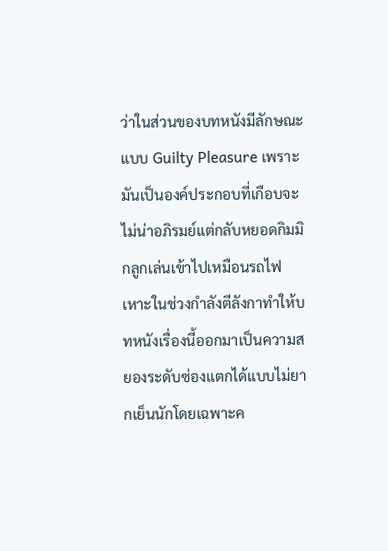ว่าในส่วนของบทหนังมีลักษณะแบบ Guilty Pleasure เพราะมันเป็นองค์ประกอบที่เกือบจะไม่น่าอภิรมย์แต่กลับหยอดกิมมิกลูกเล่นเข้าไปเหมือนรถไฟเหาะในช่วงกำลังตีลังกาทำให้บทหนังเรื่องนี้ออกมาเป็นความสยองระดับซ่องแตกได้แบบไม่ยากเย็นนักโดยเฉพาะค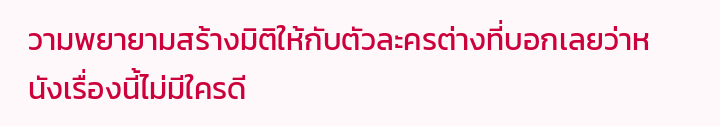วามพยายามสร้างมิติให้กับตัวละครต่างที่บอกเลยว่าหนังเรื่องนี้ไม่มีใครดี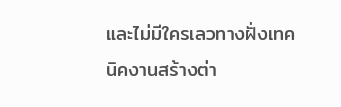และไม่มีใครเลวทางฝั่งเทคนิคงานสร้างต่า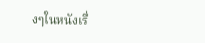งๆในหนังเรื่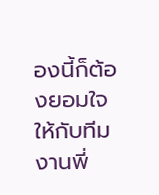องนี้ก็ต้องยอมใจให้กับทีมงานพี่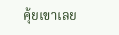คุ้ยเขาเลย